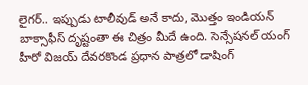లైగర్.. ఇప్పుడు టాలీవుడ్ అనే కాదు, మొత్తం ఇండియన్ బాక్సాఫీస్ దృష్టంతా ఈ చిత్రం మీదే ఉంది. సెన్సేషనల్ యంగ్ హీరో విజయ్ దేవరకొండ ప్రధాన పాత్రలో డాషింగ్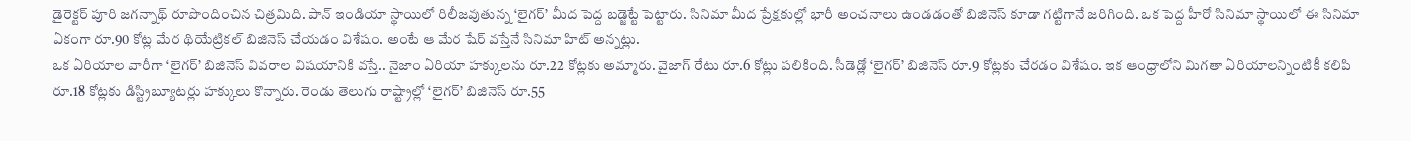డైరెక్టర్ పూరి జగన్నాథ్ రూపొందించిన చిత్రమిది. పాన్ ఇండియా స్థాయిలో రిలీజవుతున్న ‘లైగర్’ మీద పెద్ద బడ్జెట్టే పెట్టారు. సినిమా మీద ప్రేక్షకుల్లో భారీ అంచనాలు ఉండడంతో బిజినెస్ కూడా గట్టిగానే జరిగింది. ఒక పెద్ద హీరో సినిమా స్థాయిలో ఈ సినిమా ఏకంగా రూ.90 కోట్ల మేర థియేట్రికల్ బిజినెస్ చేయడం విశేషం. అంటే ఆ మేర షేర్ వస్తేనే సినిమా హిట్ అన్నట్లు.
ఒక ఏరియాల వారీగా ‘లైగర్’ బిజినెస్ వివరాల విషయానికి వస్తే.. నైజాం ఏరియా హక్కులను రూ.22 కోట్లకు అమ్మారు. వైజాగ్ రేటు రూ.6 కోట్లు పలికింది. సీడెడ్లో ‘లైగర్’ బిజినెస్ రూ.9 కోట్లకు చేరడం విశేషం. ఇక ఆంధ్రాలోని మిగతా ఏరియాలన్నింటికీ కలిపి రూ.18 కోట్లకు డిస్ట్రిబ్యూటర్లు హక్కులు కొన్నారు. రెండు తెలుగు రాష్ట్రాల్లో ‘లైగర్’ బిజినెస్ రూ.55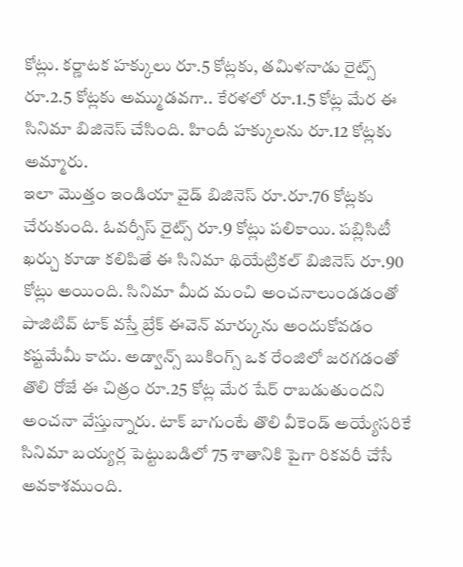కోట్లు. కర్ణాటక హక్కులు రూ.5 కోట్లకు, తమిళనాడు రైట్స్ రూ.2.5 కోట్లకు అమ్ముడవగా.. కేరళలో రూ.1.5 కోట్ల మేర ఈ సినిమా బిజినెస్ చేసింది. హిందీ హక్కులను రూ.12 కోట్లకు అమ్మారు.
ఇలా మొత్తం ఇండియా వైడ్ బిజినెస్ రూ.రూ.76 కోట్లకు చేరుకుంది. ఓవర్సీస్ రైట్స్ రూ.9 కోట్లు పలికాయి. పబ్లిసిటీ ఖర్చు కూడా కలిపితే ఈ సినిమా థియేట్రికల్ బిజినెస్ రూ.90 కోట్లు అయింది. సినిమా మీద మంచి అంచనాలుండడంతో పాజిటివ్ టాక్ వస్తే బ్రేక్ ఈవెన్ మార్కును అందుకోవడం కష్టమేమీ కాదు. అడ్వాన్స్ బుకింగ్స్ ఒక రేంజిలో జరగడంతో తొలి రోజే ఈ చిత్రం రూ.25 కోట్ల మేర షేర్ రాబడుతుందని అంచనా వేస్తున్నారు. టాక్ బాగుంటే తొలి వీకెండ్ అయ్యేసరికే సినిమా బయ్యర్ల పెట్టుబడిలో 75 శాతానికి పైగా రికవరీ చేసే అవకాశముంది.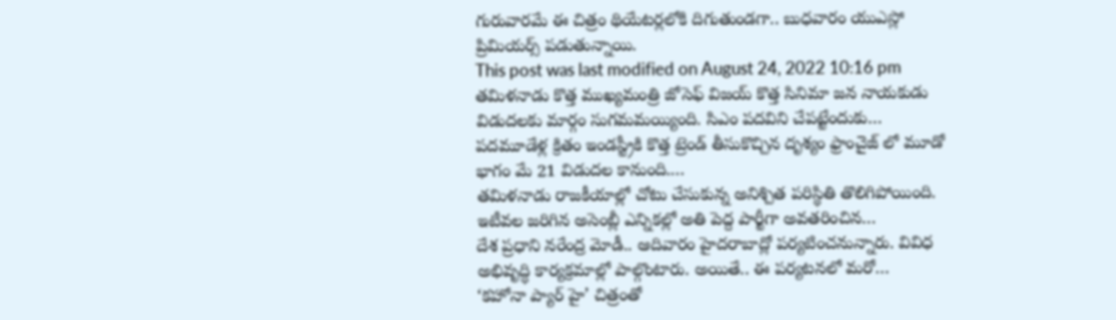గురువారమే ఈ చిత్రం థియేటర్లలోకి దిగుతుండగా.. బుధవారం యుఎస్లో ప్రిమియర్స్ పడుతున్నాయి.
This post was last modified on August 24, 2022 10:16 pm
తమిళనాడు కొత్త ముఖ్యమంత్రి జోసెఫ్ విజయ్ కొత్త సినిమా జన నాయకుడు విడుదలకు మార్గం సుగమమయ్యింది. సిఎం పదవిని చేపట్టేందుకు…
పదమూడేళ్ల క్రితం ఇండస్ట్రీకి కొత్త ట్రెండ్ తీసుకొచ్చిన దృశ్యం ఫ్రాంచైజ్ లో మూడో భాగం మే 21 విడుదల కానుంది.…
తమిళనాడు రాజకీయాల్లో చోటు చేసుకున్న అనిశ్చిత పరిస్థితి తొలిగిపోయింది. ఇటీవల జరిగిన అసెంబ్లీ ఎన్నికల్లో అతి పెద్ద పార్టీగా అవతరించిన…
దేశ ప్రధాని నరేంద్ర మోడీ.. ఆదివారం హైదరాబాద్లో పర్యటించనున్నారు. వివిధ అభివృద్ధి కార్యక్రమాల్లో పాల్గొంటారు. అయితే.. ఈ పర్యటనలో మరో…
‘కహోనా ప్యార్ హై’ చిత్రంతో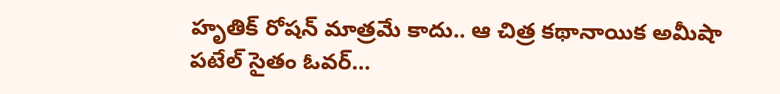హృతిక్ రోషన్ మాత్రమే కాదు.. ఆ చిత్ర కథానాయిక అమీషా పటేల్ సైతం ఓవర్…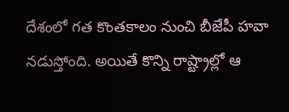దేశంలో గత కొంతకాలం నుంచి బీజేపీ హవా నడుస్తోంది. అయితే కొన్ని రాష్ట్రాల్లో ఆ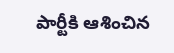పార్టీకి ఆశించిన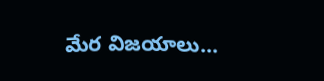మేర విజయాలు…